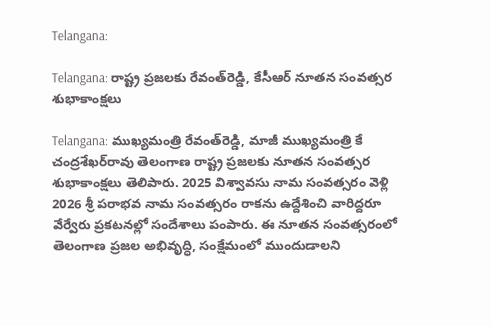Telangana:

Telangana: రాష్ట్ర ప్ర‌జ‌ల‌కు రేవంత్‌రెడ్డి, కేసీఆర్‌ నూత‌న సంవ‌త్స‌ర శుభాకాంక్ష‌లు

Telangana: ముఖ్య‌మంత్రి రేవంత్‌రెడ్డి, మాజీ ముఖ్య‌మంత్రి కే చంద్ర‌శేఖ‌ర్‌రావు తెలంగాణ రాష్ట్ర ప్ర‌జ‌ల‌కు నూత‌న సంవ‌త్స‌ర శుభాకాంక్ష‌లు తెలిపారు. 2025 విశ్వావ‌సు నామ సంవ‌త్స‌రం వెళ్లి 2026 శ్రీ ప‌రాభ‌వ నామ సంవ‌త్స‌రం రాక‌ను ఉద్దేశించి వారిద్దరూ వేర్వేరు ప్ర‌క‌ట‌న‌ల్లో సందేశాలు పంపారు. ఈ నూత‌న సంవ‌త్స‌రంలో తెలంగాణ ప్ర‌జ‌ల అభివృద్ధి, సంక్షేమంలో ముందుడాల‌ని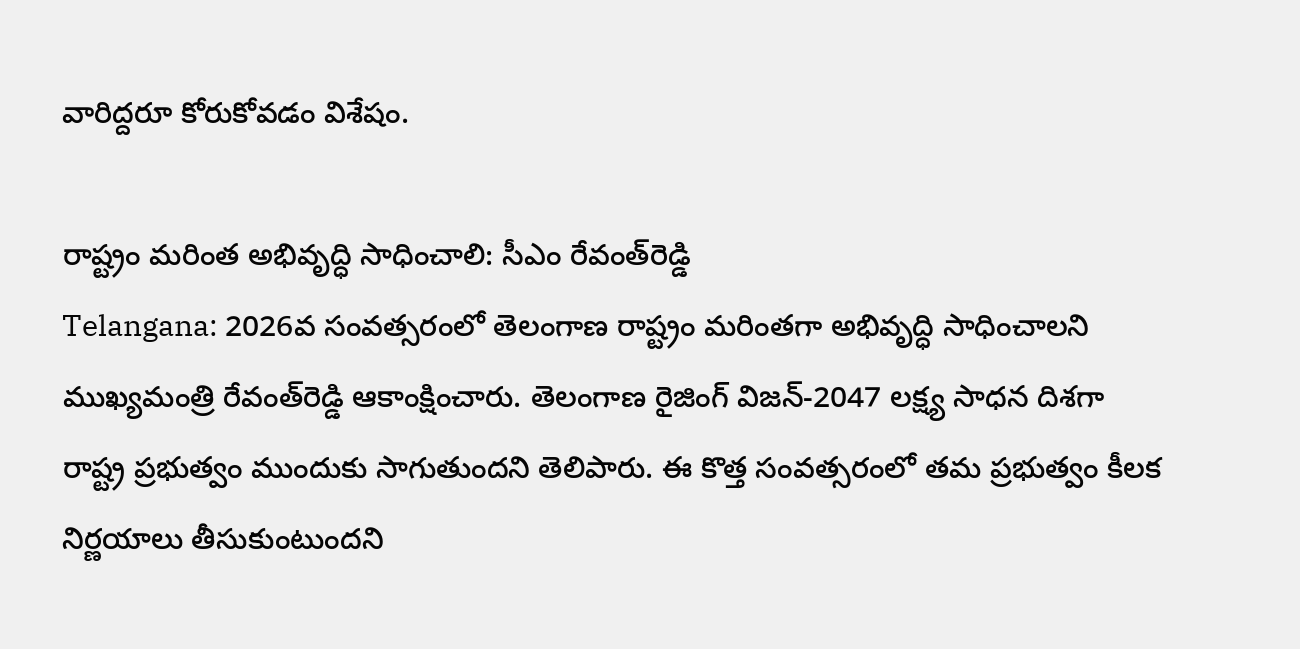వారిద్ద‌రూ కోరుకోవ‌డం విశేషం.

రాష్ట్రం మ‌రింత అభివృద్ధి సాధించాలి: సీఎం రేవంత్‌రెడ్డి
Telangana: 2026వ సంవ‌త్స‌రంలో తెలంగాణ రాష్ట్రం మ‌రింత‌గా అభివృద్ధి సాధించాల‌ని ముఖ్య‌మంత్రి రేవంత్‌రెడ్డి ఆకాంక్షించారు. తెలంగాణ రైజింగ్ విజ‌న్-2047 లక్ష్య సాధ‌న దిశ‌గా రాష్ట్ర ప్ర‌భుత్వం ముందుకు సాగుతుంద‌ని తెలిపారు. ఈ కొత్త సంవ‌త్స‌రంలో త‌మ ప్ర‌భుత్వం కీల‌క నిర్ణ‌యాలు తీసుకుంటుంద‌ని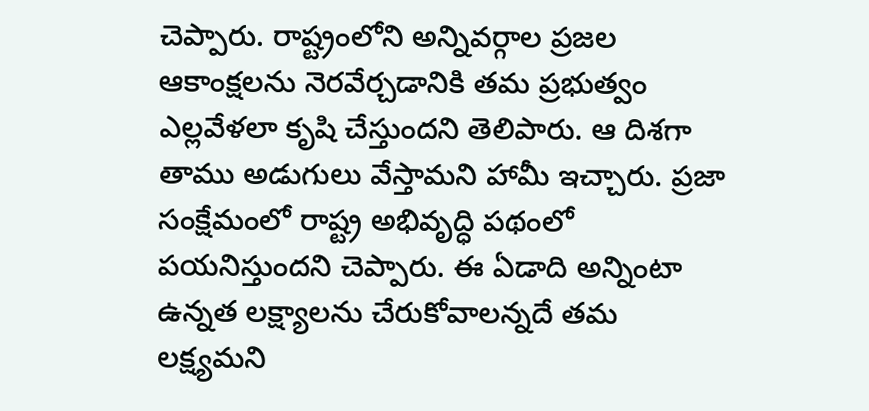చెప్పారు. రాష్ట్రంలోని అన్నివ‌ర్గాల ప్ర‌జ‌ల ఆకాంక్ష‌ల‌ను నెర‌వేర్చ‌డానికి త‌మ ప్ర‌భుత్వం ఎల్ల‌వేళ‌లా కృషి చేస్తుంద‌ని తెలిపారు. ఆ దిశ‌గా తాము అడుగులు వేస్తామ‌ని హామీ ఇచ్చారు. ప్ర‌జా సంక్షేమంలో రాష్ట్ర అభివృద్ధి ప‌థంలో ప‌య‌నిస్తుంద‌ని చెప్పారు. ఈ ఏడాది అన్నింటా ఉన్న‌త ల‌క్ష్యాల‌ను చేరుకోవాల‌న్న‌దే త‌మ ల‌క్ష్య‌మ‌ని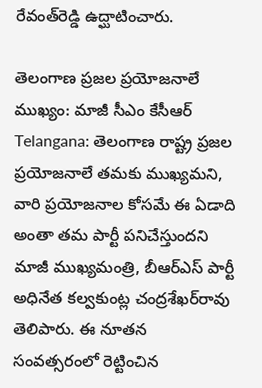రేవంత్‌రెడ్డి ఉద్ఘాటించారు.

తెలంగాణ ప్ర‌జ‌ల ప్ర‌యోజ‌నాలే ముఖ్యం: మాజీ సీఎం కేసీఆర్‌
Telangana: తెలంగాణ రాష్ట్ర ప్ర‌జ‌ల ప్ర‌యోజ‌నాలే త‌మ‌కు ముఖ్యమ‌ని, వారి ప్ర‌యోజ‌నాల కోస‌మే ఈ ఏడాది అంతా త‌మ పార్టీ ప‌నిచేస్తుంద‌ని మాజీ ముఖ్య‌మంత్రి, బీఆర్ఎస్ పార్టీ అధినేత క‌ల్వ‌కుంట్ల చంద్ర‌శేఖ‌ర్‌రావు తెలిపారు. ఈ నూత‌న సంవ‌త్స‌రంలో రెట్టించిన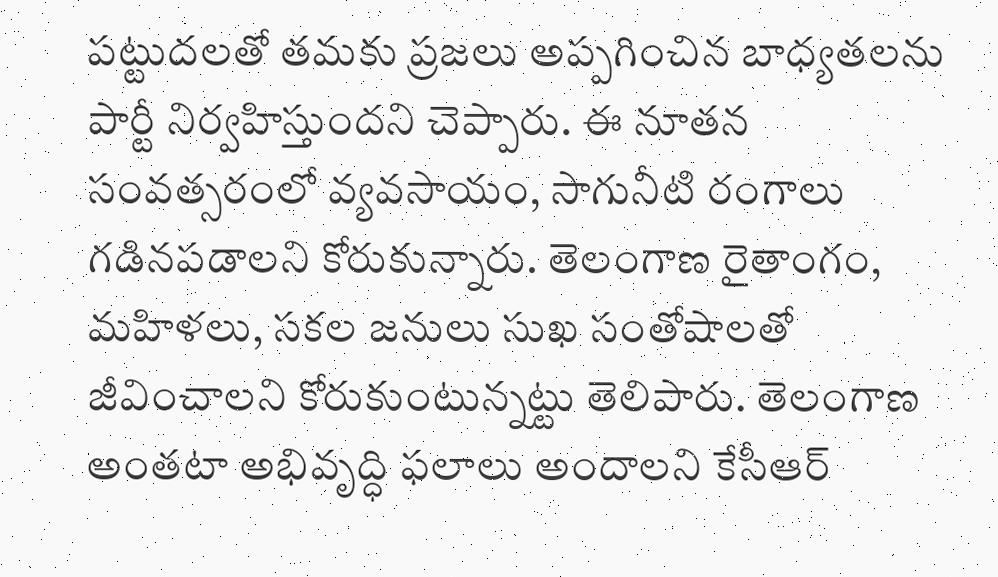ప‌ట్టుద‌ల‌తో త‌మ‌కు ప్ర‌జ‌లు అప్ప‌గించిన బాధ్య‌త‌ల‌ను పార్టీ నిర్వ‌హిస్తుంద‌ని చెప్పారు. ఈ నూత‌న సంవ‌త్స‌రంలో వ్య‌వ‌సాయం, సాగునీటి రంగాలు గ‌డిన‌ప‌డాల‌ని కోరుకున్నారు. తెలంగాణ రైతాంగం, మ‌హిళ‌లు, స‌క‌ల జ‌నులు సుఖ సంతోషాల‌తో జీవించాల‌ని కోరుకుంటున్న‌ట్టు తెలిపారు. తెలంగాణ అంత‌టా అభివృద్ధి ఫ‌లాలు అందాల‌ని కేసీఆర్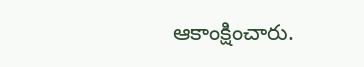ఆకాంక్షించారు.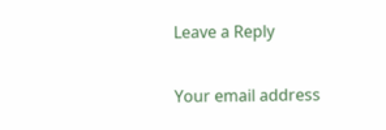Leave a Reply

Your email address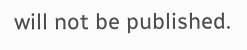will not be published.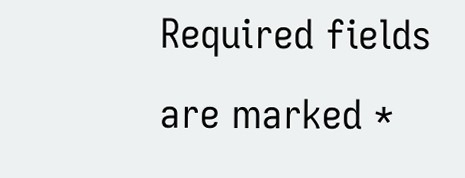Required fields are marked *